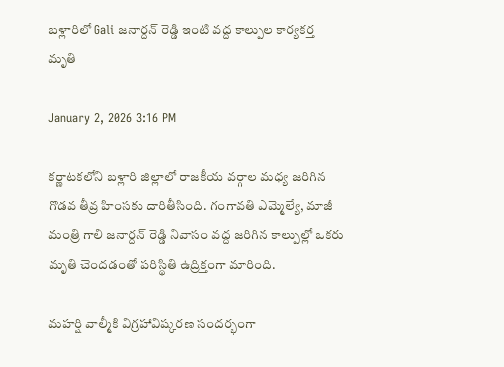బళ్లారిలో Gali జనార్దన్ రెడ్డి ఇంటి వద్ద కాల్పుల కార్యకర్త మృతి

January 2, 2026 3:16 PM

కర్ణాటకలోని బళ్లారి జిల్లాలో రాజకీయ వర్గాల మధ్య జరిగిన గొడవ తీవ్ర హింసకు దారితీసింది. గంగావతి ఎమ్మెల్యే, మాజీ మంత్రి గాలి జనార్దన్ రెడ్డి నివాసం వద్ద జరిగిన కాల్పుల్లో ఒకరు మృతి చెందడంతో పరిస్థితి ఉద్రిక్తంగా మారింది.

మహర్షి వాల్మీకి విగ్రహావిష్కరణ సందర్భంగా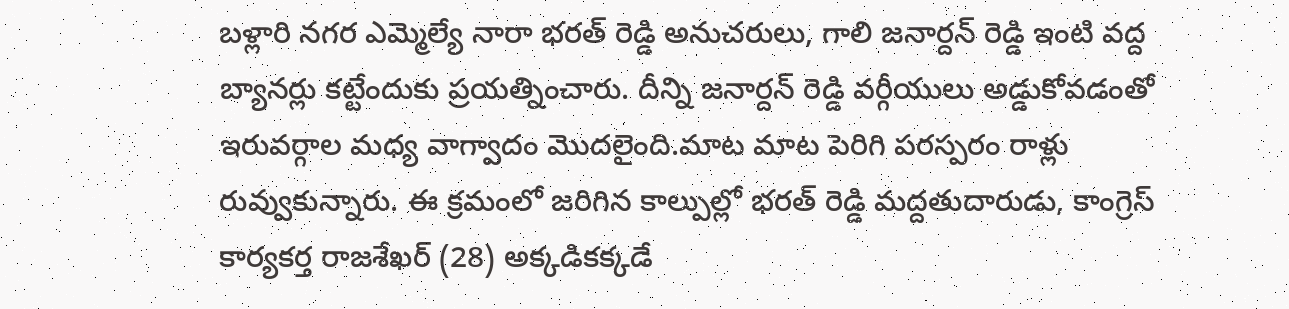బళ్లారి నగర ఎమ్మెల్యే నారా భరత్ రెడ్డి అనుచరులు, గాలి జనార్దన్ రెడ్డి ఇంటి వద్ద బ్యానర్లు కట్టేందుకు ప్రయత్నించారు. దీన్ని జనార్దన్ రెడ్డి వర్గీయులు అడ్డుకోవడంతో ఇరువర్గాల మధ్య వాగ్వాదం మొదలైంది.మాట మాట పెరిగి పరస్పరం రాళ్లు రువ్వుకున్నారు. ఈ క్రమంలో జరిగిన కాల్పుల్లో భరత్ రెడ్డి మద్దతుదారుడు, కాంగ్రెస్ కార్యకర్త రాజశేఖర్ (28) అక్కడికక్కడే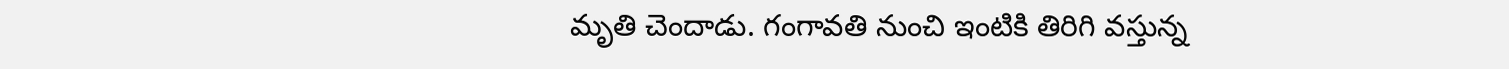మృతి చెందాడు. గంగావతి నుంచి ఇంటికి తిరిగి వస్తున్న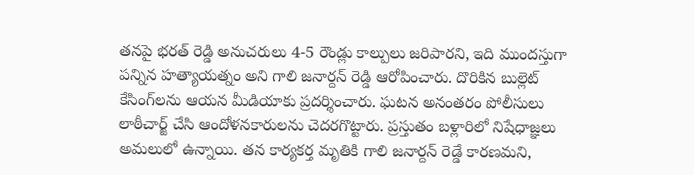తనపై భరత్ రెడ్డి అనుచరులు 4-5 రౌండ్లు కాల్పులు జరిపారని, ఇది ముందస్తుగా పన్నిన హత్యాయత్నం అని గాలి జనార్దన్ రెడ్డి ఆరోపించారు. దొరికిన బుల్లెట్ కేసింగ్‌లను ఆయన మీడియాకు ప్రదర్శించారు. ఘటన అనంతరం పోలీసులు లాఠీచార్జ్ చేసి ఆందోళనకారులను చెదరగొట్టారు. ప్రస్తుతం బళ్లారిలో నిషేధాజ్ఞలు అమలులో ఉన్నాయి. తన కార్యకర్త మృతికి గాలి జనార్దన్ రెడ్డే కారణమని,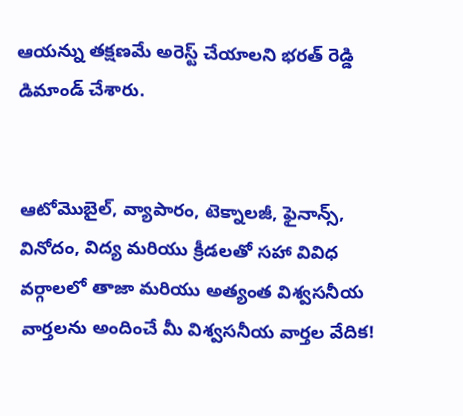ఆయన్ను తక్షణమే అరెస్ట్ చేయాలని భరత్ రెడ్డి డిమాండ్ చేశారు.


ఆటోమొబైల్, వ్యాపారం, టెక్నాలజీ, ఫైనాన్స్, వినోదం, విద్య మరియు క్రీడలతో సహా వివిధ వర్గాలలో తాజా మరియు అత్యంత విశ్వసనీయ వార్తలను అందించే మీ విశ్వసనీయ వార్తల వేదిక!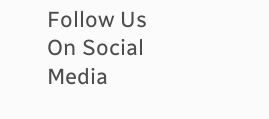Follow Us On Social Media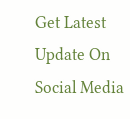Get Latest Update On Social Media